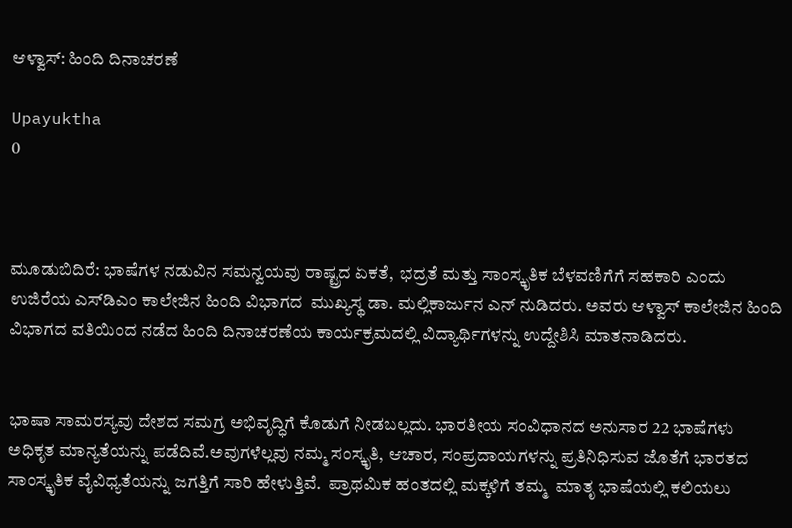ಆಳ್ವಾಸ್: ಹಿಂದಿ ದಿನಾಚರಣೆ

Upayuktha
0



ಮೂಡುಬಿದಿರೆ: ಭಾಷೆಗಳ ನಡುವಿನ ಸಮನ್ವಯವು ರಾಷ್ಟ್ರದ ಏಕತೆ,  ಭದ್ರತೆ ಮತ್ತು ಸಾಂಸ್ಕೃತಿಕ ಬೆಳವಣಿಗೆಗೆ ಸಹಕಾರಿ ಎಂದು ಉಜಿರೆಯ ಎಸ್‌ಡಿಎಂ ಕಾಲೇಜಿನ ಹಿಂದಿ ವಿಭಾಗದ  ಮುಖ್ಯಸ್ಥ ಡಾ. ಮಲ್ಲಿಕಾರ್ಜುನ ಎನ್ ನುಡಿದರು. ಅವರು ಆಳ್ವಾಸ್ ಕಾಲೇಜಿನ ಹಿಂದಿ ವಿಭಾಗದ ವತಿಯಿಂದ ನಡೆದ ಹಿಂದಿ ದಿನಾಚರಣೆಯ ಕಾರ್ಯಕ್ರಮದಲ್ಲಿ ವಿದ್ಯಾರ್ಥಿಗಳನ್ನು ಉದ್ದೇಶಿಸಿ ಮಾತನಾಡಿದರು.


ಭಾಷಾ ಸಾಮರಸ್ಯವು ದೇಶದ ಸಮಗ್ರ ಅಭಿವೃದ್ಧಿಗೆ ಕೊಡುಗೆ ನೀಡಬಲ್ಲದು. ಭಾರತೀಯ ಸಂವಿಧಾನದ ಅನುಸಾರ 22 ಭಾಷೆಗಳು ಅಧಿಕೃತ ಮಾನ್ಯತೆಯನ್ನು ಪಡೆದಿವೆ.ಅವುಗಳೆಲ್ಲವು ನಮ್ಮ ಸಂಸ್ಕೃತಿ, ಆಚಾರ, ಸಂಪ್ರದಾಯಗಳನ್ನು ಪ್ರತಿನಿಧಿಸುವ ಜೊತೆಗೆ ಭಾರತದ ಸಾಂಸ್ಕೃತಿಕ ವೈವಿಧ್ಯತೆಯನ್ನು ಜಗತ್ತಿಗೆ ಸಾರಿ ಹೇಳುತ್ತಿವೆ.  ಪ್ರಾಥಮಿಕ ಹಂತದಲ್ಲಿ ಮಕ್ಕಳಿಗೆ ತಮ್ಮ  ಮಾತೃ ಭಾಷೆಯಲ್ಲಿ ಕಲಿಯಲು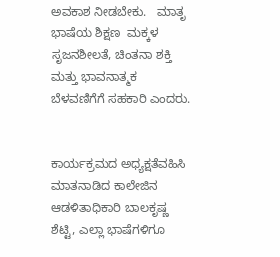ಅವಕಾಶ ನೀಡಬೇಕು.   ಮಾತೃ ಭಾಷೆಯ ಶಿಕ್ಷಣ  ಮಕ್ಕಳ ಸೃಜನಶೀಲತೆ, ಚಿಂತನಾ ಶಕ್ತಿ ಮತ್ತು ಭಾವನಾತ್ಮಕ ಬೆಳವಣಿಗೆಗೆ ಸಹಕಾರಿ ಎಂದರು.


ಕಾರ್ಯಕ್ರಮದ ಅಧ್ಯಕ್ಷತೆವಹಿಸಿ ಮಾತನಾಡಿದ ಕಾಲೇಜಿನ ಆಡಳಿತಾಧಿಕಾರಿ ಬಾಲಕೃಷ್ಣ ಶೆಟ್ಟಿ, ಎಲ್ಲಾ ಭಾಷೆಗಳಿಗೂ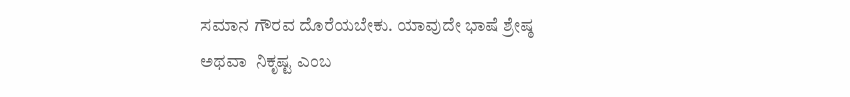ಸಮಾನ ಗೌರವ ದೊರೆಯಬೇಕು. ಯಾವುದೇ ಭಾಷೆ ಶ್ರೇಷ್ಠ ಅಥವಾ  ನಿಕೃಷ್ಟ ಎಂಬ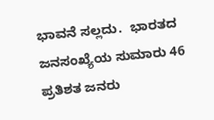ಭಾವನೆ ಸಲ್ಲದು.  ಭಾರತದ ಜನಸಂಖ್ಯೆಯ ಸುಮಾರು 46 ಪ್ರತಿಶತ ಜನರು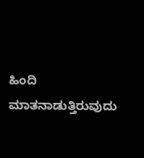ಹಿಂದಿ ಮಾತನಾಡುತ್ತಿರುವುದು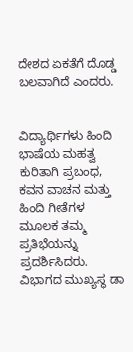ದೇಶದ ಏಕತೆಗೆ ದೊಡ್ಡ ಬಲವಾಗಿದೆ ಎಂದರು.


ವಿದ್ಯಾರ್ಥಿಗಳು ಹಿಂದಿ ಭಾಷೆಯ ಮಹತ್ವ ಕುರಿತಾಗಿ ಪ್ರಬಂಧ, ಕವನ ವಾಚನ ಮತ್ತು ಹಿಂದಿ ಗೀತೆಗಳ ಮೂಲಕ ತಮ್ಮ ಪ್ರತಿಭೆಯನ್ನು ಪ್ರದರ್ಶಿಸಿದರು.  ವಿಭಾಗದ ಮುಖ್ಯಸ್ಥ ಡಾ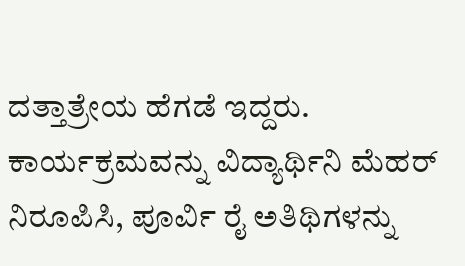ದತ್ತಾತ್ರೇಯ ಹೆಗಡೆ ಇದ್ದರು. ಕಾರ್ಯಕ್ರಮವನ್ನು ವಿದ್ಯಾರ್ಥಿನಿ ಮೆಹರ್ ನಿರೂಪಿಸಿ, ಪೂರ್ವಿ ರೈ ಅತಿಥಿಗಳನ್ನು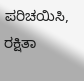ಪರಿಚಯಿಸಿ, ರಕ್ಷಿತಾ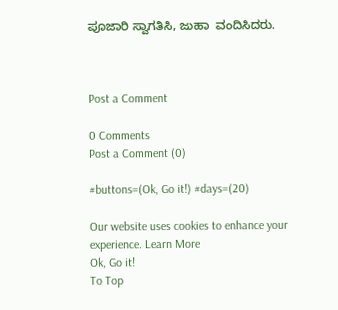ಪೂಜಾರಿ ಸ್ವಾಗತಿಸಿ, ಜುಹಾ  ವಂದಿಸಿದರು.



Post a Comment

0 Comments
Post a Comment (0)

#buttons=(Ok, Go it!) #days=(20)

Our website uses cookies to enhance your experience. Learn More
Ok, Go it!
To Top